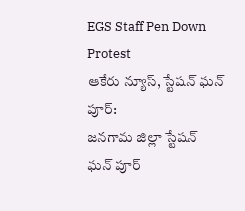EGS Staff Pen Down Protest
ఆకేరు న్యూస్, స్టేషన్ ఘన్ పూర్:
జనగామ జిల్లా స్టేషన్ ఘన్ పూర్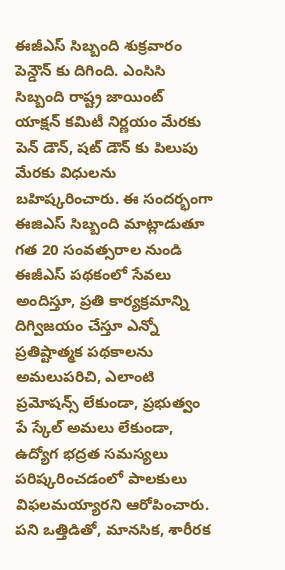ఈజీఎస్ సిబ్బంది శుక్రవారం పెన్డౌన్ కు దిగింది. ఎంసిసి సిబ్బంది రాష్ట్ర జాయింట్ యాక్షన్ కమిటీ నిర్ణయం మేరకు పెన్ డౌన్, షట్ డౌన్ కు పిలుపు మేరకు విధులను బహిష్కరించారు. ఈ సందర్భంగా ఈజిఎస్ సిబ్బంది మాట్లాడుతూ గత 20 సంవత్సరాల నుండి ఈజీఎస్ పథకంలో సేవలు అందిస్తూ, ప్రతి కార్యక్రమాన్ని దిగ్విజయం చేస్తూ ఎన్నో ప్రతిష్టాత్మక పథకాలను అమలుపరిచి, ఎలాంటి ప్రమోషన్స్ లేకుండా, ప్రభుత్వం పే స్కేల్ అమలు లేకుండా, ఉద్యోగ భద్రత సమస్యలు పరిష్కరించడంలో పాలకులు విఫలమయ్యారని ఆరోపించారు.
పని ఒత్తిడితో, మానసిక, శారీరక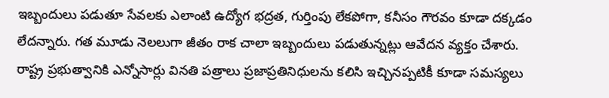ఇబ్బందులు పడుతూ సేవలకు ఎలాంటి ఉద్యోగ భద్రత, గుర్తింపు లేకపోగా, కనీసం గౌరవం కూడా దక్కడం లేదన్నారు. గత మూడు నెలలుగా జీతం రాక చాలా ఇబ్బందులు పడుతున్నట్లు ఆవేదన వ్యక్తం చేశారు. రాష్ట్ర ప్రభుత్వానికి ఎన్నోసార్లు వినతి పత్రాలు ప్రజాప్రతినిధులను కలిసి ఇచ్చినప్పటికీ కూడా సమస్యలు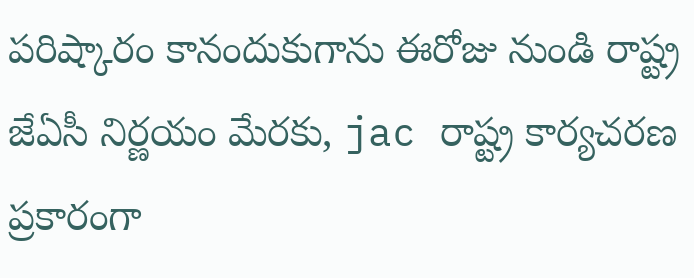పరిష్కారం కానందుకుగాను ఈరోజు నుండి రాష్ట్ర జేఏసీ నిర్ణయం మేరకు, jac రాష్ట్ర కార్యచరణ ప్రకారంగా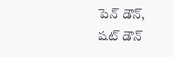పెన్ డౌన్, షట్ డౌన్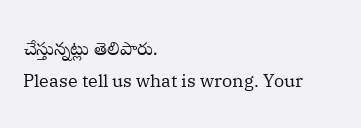చేస్తున్నట్లు తెలిపారు.
Please tell us what is wrong. Your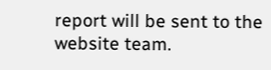report will be sent to the website team.